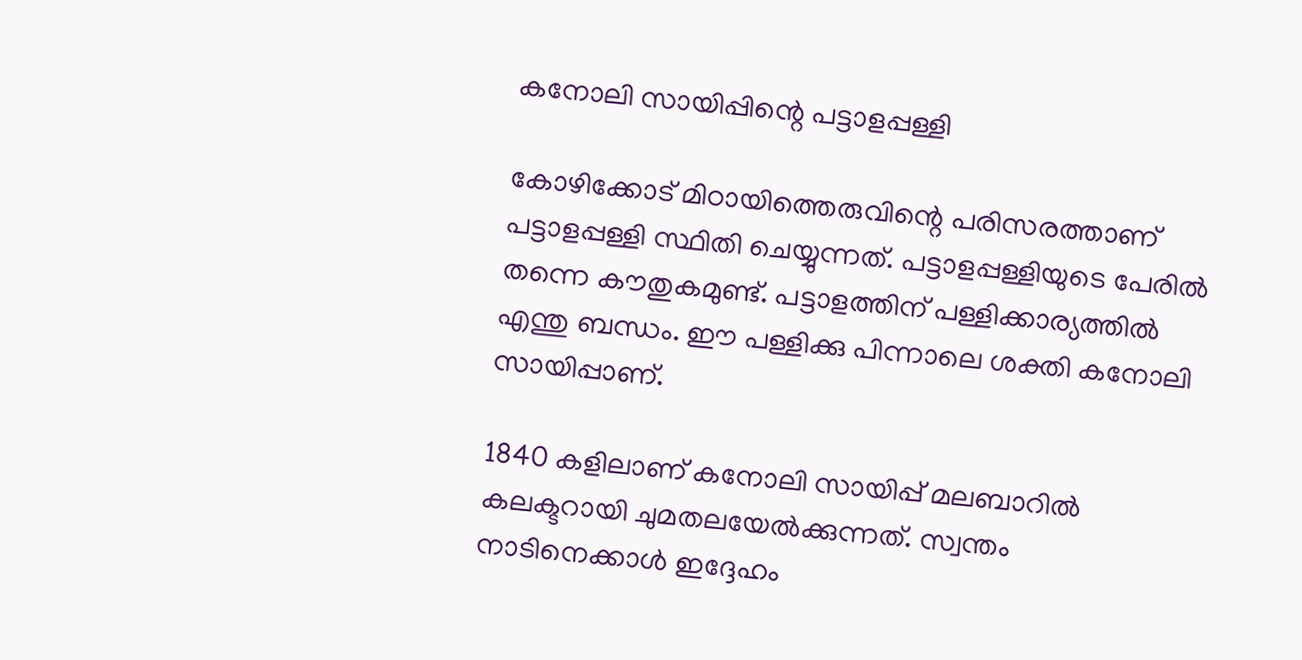കനോലി സായിപ്പിന്റെ പട്ടാളപ്പള്ളി

കോഴിക്കോട് മിഠായിത്തെരുവിന്റെ പരിസരത്താണ് പട്ടാളപ്പള്ളി സ്ഥിതി ചെയ്യുന്നത്. പട്ടാളപ്പള്ളിയുടെ പേരിൽ തന്നെ കൗതുകമുണ്ട്. പട്ടാളത്തിന് പള്ളിക്കാര്യത്തിൽ എന്തു ബന്ധം. ഈ പള്ളിക്കു പിന്നാലെ ശക്തി കനോലി സായിപ്പാണ്.

1840 കളിലാണ് കനോലി സായിപ്പ് മലബാറിൽ കലക്ടറായി ചുമതലയേൽക്കുന്നത്. സ്വന്തം നാടിനെക്കാൾ ഇദ്ദേഹം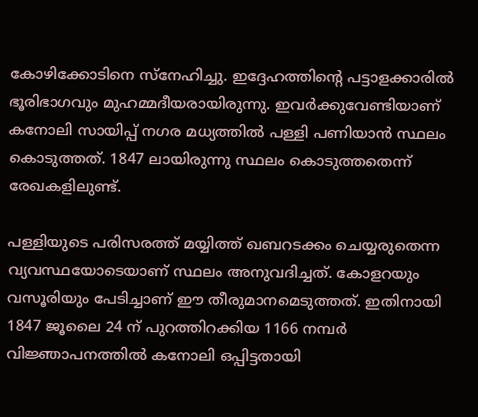കോഴിക്കോടിനെ സ്നേഹിച്ചു. ഇദ്ദേഹത്തിന്റെ പട്ടാളക്കാരിൽ ഭൂരിഭാഗവും മുഹമ്മദീയരായിരുന്നു. ഇവർക്കുവേണ്ടിയാണ് കനോലി സായിപ്പ് നഗര മധ്യത്തിൽ പള്ളി പണിയാൻ സ്ഥലം കൊടുത്തത്. 1847 ലായിരുന്നു സ്ഥലം കൊടുത്തതെന്ന് രേഖകളിലുണ്ട്.

പള്ളിയുടെ പരിസരത്ത് മയ്യിത്ത് ഖബറടക്കം ചെയ്യരുതെന്ന വ്യവസ്ഥയോടെയാണ് സ്ഥലം അനുവദിച്ചത്. കോളറയും വസൂരിയും പേടിച്ചാണ് ഈ തീരുമാനമെടുത്തത്. ഇതിനായി 1847 ജൂലൈ 24 ന് പുറത്തിറക്കിയ 1166 നമ്പർ വിജ്ഞാപനത്തിൽ കനോലി ഒപ്പിട്ടതായി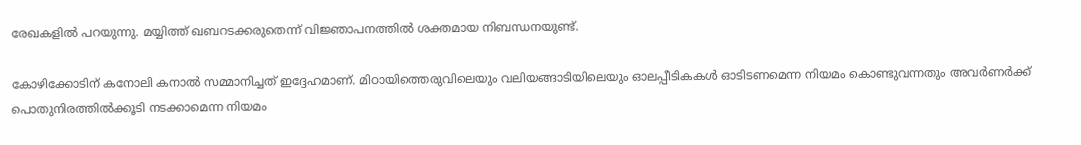രേഖകളിൽ പറയുന്നു. മയ്യിത്ത് ഖബറടക്കരുതെന്ന് വിജ്ഞാപനത്തിൽ ശക്തമായ നിബന്ധനയുണ്ട്.

കോഴിക്കോടിന് കനോലി കനാൽ സമ്മാനിച്ചത് ഇദ്ദേഹമാണ്. മിഠായിത്തെരുവിലെയും വലിയങ്ങാടിയിലെയും ഓലപ്പീടികകൾ ഓടിടണമെന്ന നിയമം കൊണ്ടുവന്നതും അവർണർക്ക് പൊതുനിരത്തിൽക്കൂടി നടക്കാമെന്ന നിയമം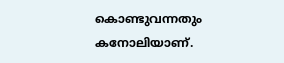കൊണ്ടുവന്നതും കനോലിയാണ്.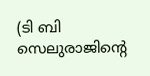(ടി ബി സെലുരാജിന്റെ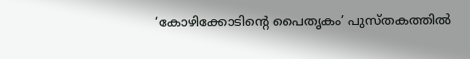‘കോഴിക്കോടിന്റെ പൈതൃകം’ പുസ്തകത്തിൽ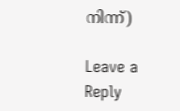നിന്ന്)

Leave a Reply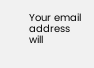Your email address will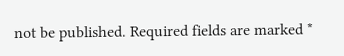not be published. Required fields are marked *